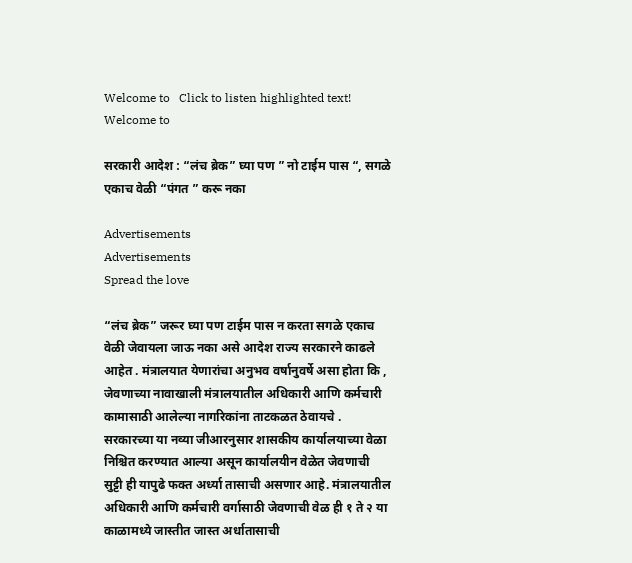Welcome to   Click to listen highlighted text! Welcome to

सरकारी आदेश : “लंच ब्रेक” घ्या पण ” नो टाईम पास “, सगळे एकाच वेळी “पंगत ” करू नका

Advertisements
Advertisements
Spread the love

“लंच ब्रेक” जरूर घ्या पण टाईम पास न करता सगळे एकाच वेळी जेवायला जाऊ नका असे आदेश राज्य सरकारने काढले आहेत . मंत्रालयात येणारांचा अनुभव वर्षानुवर्षे असा होता कि , जेवणाच्या नावाखाली मंत्रालयातील अधिकारी आणि कर्मचारी कामासाठी आलेल्या नागरिकांना ताटकळत ठेवायचे . सरकारच्या या नव्या जीआरनुसार शासकीय कार्यालयाच्या वेळा निश्चित करण्यात आल्या असून कार्यालयीन वेळेत जेवणाची सुट्टी ही यापुढे फक्त अर्ध्या तासाची असणार आहे. मंत्रालयातील अधिकारी आणि कर्मचारी वर्गासाठी जेवणाची वेळ ही १ ते २ या काळामध्ये जास्तीत जास्त अर्धातासाची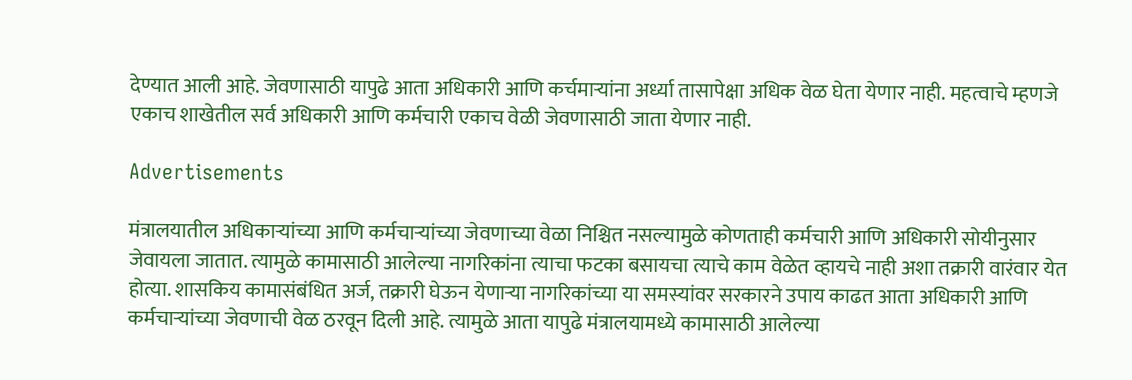देण्यात आली आहे. जेवणासाठी यापुढे आता अधिकारी आणि कर्चमाऱ्यांना अर्ध्या तासापेक्षा अधिक वेळ घेता येणार नाही. महत्वाचे म्हणजे एकाच शाखेतील सर्व अधिकारी आणि कर्मचारी एकाच वेळी जेवणासाठी जाता येणार नाही.

Advertisements

मंत्रालयातील अधिकाऱ्यांच्या आणि कर्मचाऱ्यांच्या जेवणाच्या वेळा निश्चित नसल्यामुळे कोणताही कर्मचारी आणि अधिकारी सोयीनुसार जेवायला जातात. त्यामुळे कामासाठी आलेल्या नागरिकांना त्याचा फटका बसायचा त्याचे काम वेळेत व्हायचे नाही अशा तक्रारी वारंवार येत होत्या. शासकिय कामासंबंधित अर्ज, तक्रारी घेऊन येणाऱ्या नागरिकांच्या या समस्यांवर सरकारने उपाय काढत आता अधिकारी आणि कर्मचाऱ्यांच्या जेवणाची वेळ ठरवून दिली आहे. त्यामुळे आता यापुढे मंत्रालयामध्ये कामासाठी आलेल्या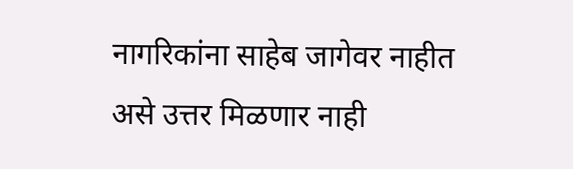नागरिकांना साहेब जागेवर नाहीत असे उत्तर मिळणार नाही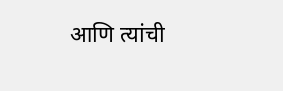आणि त्यांची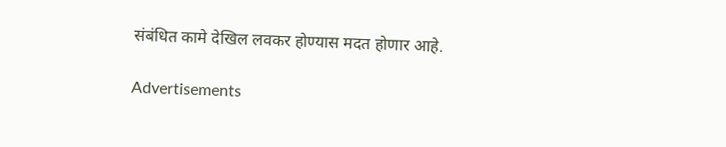संबंधित कामे देखिल लवकर होण्यास मदत होणार आहे.

Advertisements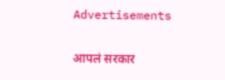Advertisements

आपलं सरकार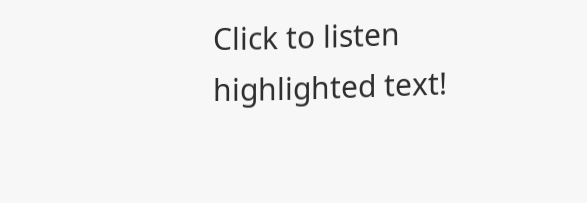Click to listen highlighted text!